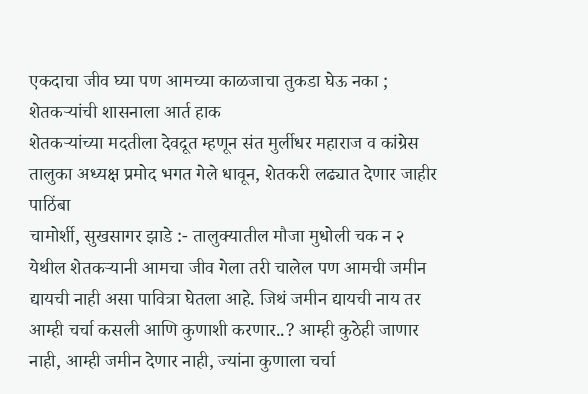एकदाचा जीव घ्या पण आमच्या काळजाचा तुकडा घेऊ नका ; शेतकऱ्यांची शासनाला आर्त हाक
शेतकऱ्यांच्या मदतीला देवदूत म्हणून संत मुर्लीधर महाराज व कांग्रेस तालुका अध्यक्ष प्रमोद भगत गेले धावून, शेतकरी लढ्यात देणार जाहीर पाठिंबा
चामोर्शी, सुखसागर झाडे :- तालुक्यातील मौजा मुधोली चक न २ येथील शेतकऱ्यानी आमचा जीव गेला तरी चालेल पण आमची जमीन द्यायची नाही असा पावित्रा घेतला आहे. जिथं जमीन द्यायची नाय तर आम्ही चर्चा कसली आणि कुणाशी करणार..? आम्ही कुठेही जाणार नाही, आम्ही जमीन देणार नाही, ज्यांना कुणाला चर्चा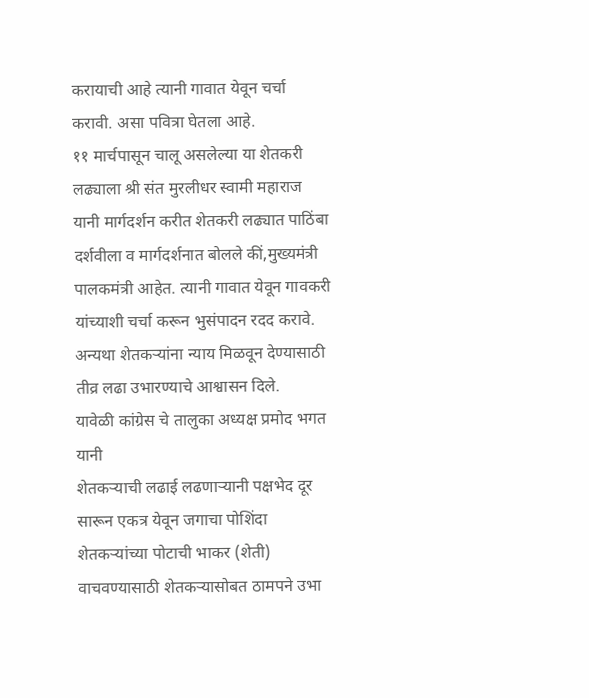करायाची आहे त्यानी गावात येवून चर्चा करावी. असा पवित्रा घेतला आहे.
११ मार्चपासून चालू असलेल्या या शेतकरी लढ्याला श्री संत मुरलीधर स्वामी महाराज यानी मार्गदर्शन करीत शेतकरी लढ्यात पाठिंबा दर्शवीला व मार्गदर्शनात बोलले कीं,मुख्यमंत्री पालकमंत्री आहेत. त्यानी गावात येवून गावकरी यांच्याशी चर्चा करून भुसंपादन रदद करावे. अन्यथा शेतकऱ्यांना न्याय मिळवून देण्यासाठी तीव्र लढा उभारण्याचे आश्वासन दिले.
यावेळी कांग्रेस चे तालुका अध्यक्ष प्रमोद भगत यानी
शेतकऱ्याची लढाई लढणाऱ्यानी पक्षभेद दूर सारून एकत्र येवून जगाचा पोशिंदा शेतकऱ्यांच्या पोटाची भाकर (शेती) वाचवण्यासाठी शेतकऱ्यासोबत ठामपने उभा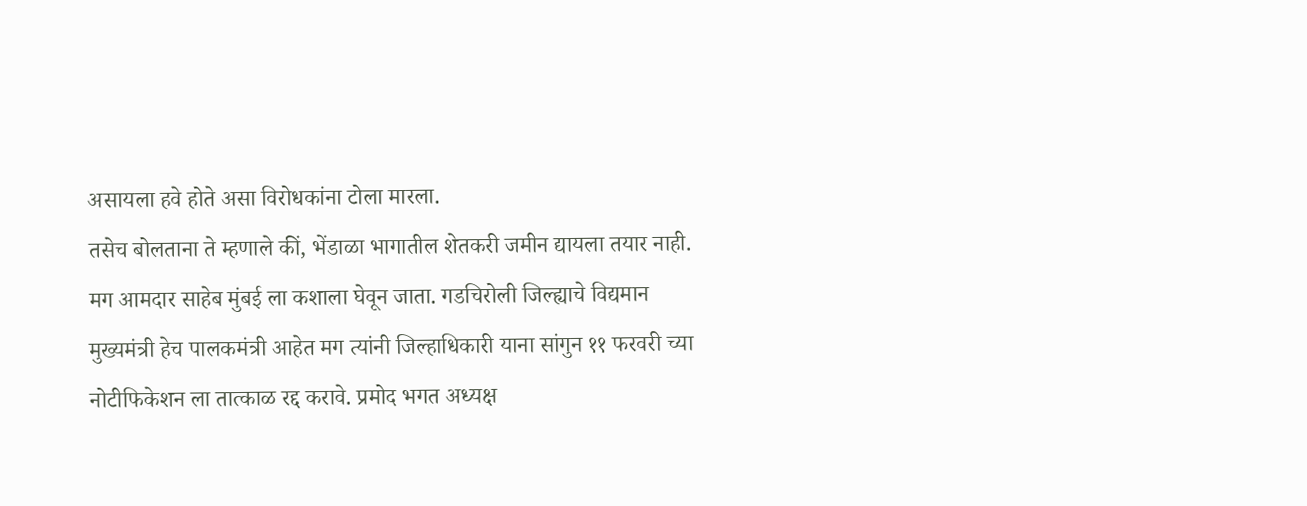असायला हवे होते असा विरोधकांना टोला मारला.
तसेच बोलताना ते म्हणाले कीं, भेंडाळा भागातील शेतकरी जमीन द्यायला तयार नाही. मग आमदार साहेब मुंबई ला कशाला घेवून जाता. गडचिरोली जिल्ह्याचे विद्यमान मुख्यमंत्री हेच पालकमंत्री आहेत मग त्यांनी जिल्हाधिकारी याना सांगुन ११ फरवरी च्या नोटीफिकेशन ला तात्काळ रद्द करावे. प्रमोद भगत अध्यक्ष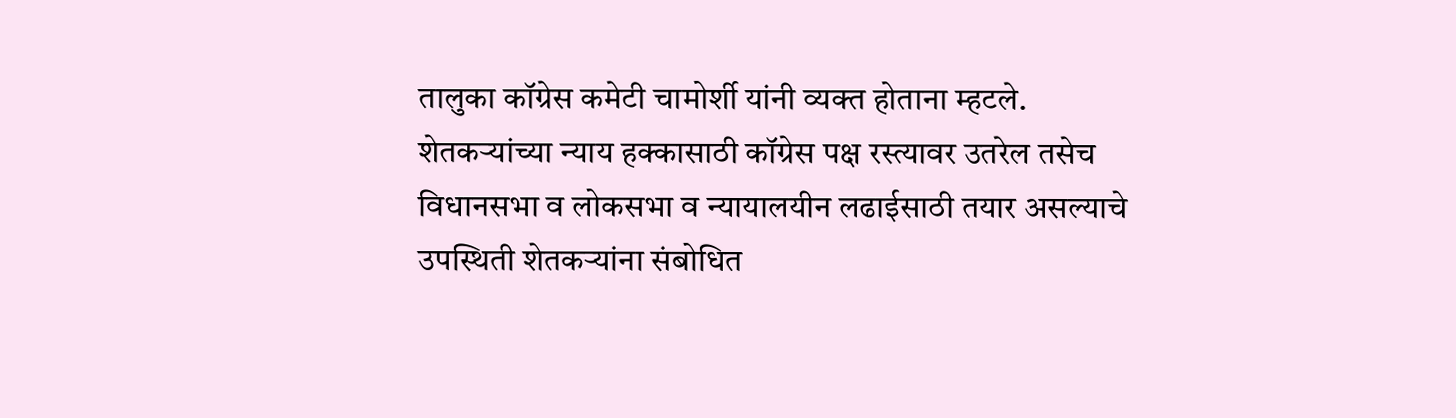तालुका कॉग्रेस कमेटी चामोर्शी यांनी व्यक्त होताना म्हटले.
शेतकऱ्यांच्या न्याय हक्कासाठी कॉग्रेस पक्ष रस्त्यावर उतरेल तसेच विधानसभा व लोकसभा व न्यायालयीन लढाईसाठी तयार असल्याचे उपस्थिती शेतकऱ्यांना संबोधित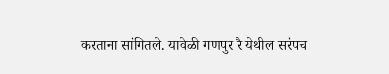करताना सांगितले. यावेळी गणपुर रै येथील सरंपच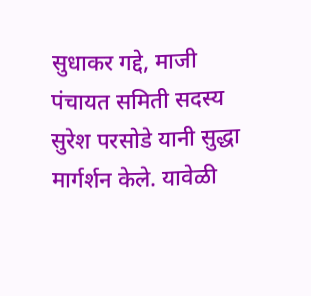सुधाकर गद्दे, माजी पंचायत समिती सदस्य सुरेश परसोडे यानी सुद्धा मार्गर्शन केले. यावेळी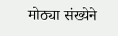मोठ्या संख्येने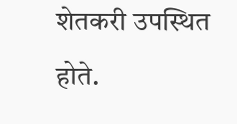शेतकरी उपस्थित होते.